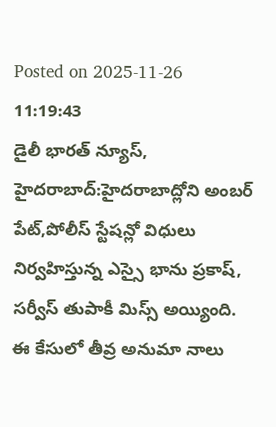Posted on 2025-11-26 11:19:43
డైలీ భారత్ న్యూస్, హైదరాబాద్:హైదరాబాద్లోని అంబర్ పేట్,పోలీస్ స్టేషన్లో విధులు నిర్వహిస్తున్న ఎస్సై భాను ప్రకాష్, సర్వీస్ తుపాకీ మిస్స్ అయ్యింది. ఈ కేసులో తీవ్ర అనుమా నాలు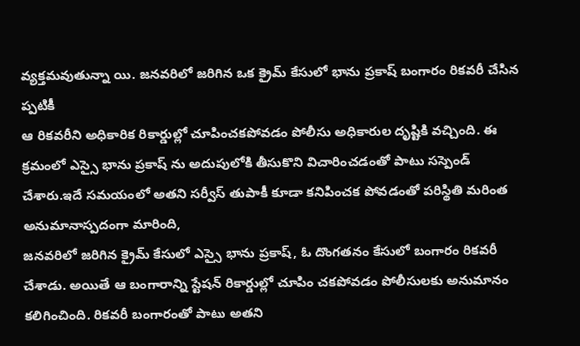వ్యక్తమవుతున్నా యి. జనవరిలో జరిగిన ఒక క్రైమ్ కేసులో భాను ప్రకాష్ బంగారం రికవరీ చేసిన ప్పటికీ
ఆ రికవరీని అధికారిక రికార్డుల్లో చూపించకపోవడం పోలీసు అధికారుల దృష్టికి వచ్చింది. ఈ క్రమంలో ఎస్సై భాను ప్రకాష్ ను అదుపులోకి తీసుకొని విచారించడంతో పాటు సస్పెండ్ చేశారు.ఇదే సమయంలో అతని సర్వీస్ తుపాకీ కూడా కనిపించక పోవడంతో పరిస్థితి మరింత అనుమానాస్పదంగా మారింది,
జనవరిలో జరిగిన క్రైమ్ కేసులో ఎస్సై భాను ప్రకాష్, ఓ దొంగతనం కేసులో బంగారం రికవరీ చేశాడు. అయితే ఆ బంగారాన్ని స్టేషన్ రికార్డుల్లో చూపిం చకపోవడం పోలీసులకు అనుమానం కలిగించింది. రికవరీ బంగారంతో పాటు అతని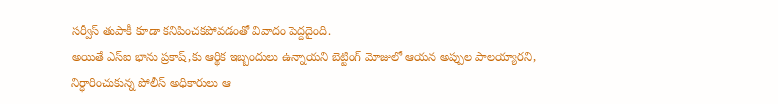సర్వీస్ తుపాకీ కూడా కనిపించకపోవడంతో వివాదం పెద్దదైంది.
అయితే ఎస్ఐ భాను ప్రకాష్,కు ఆర్థిక ఇబ్బందులు ఉన్నాయని బెట్టింగ్ మోజులో ఆయన అప్పుల పాలయ్యారని, నిర్ధారించుకున్న పోలీస్ అధికారులు ఆ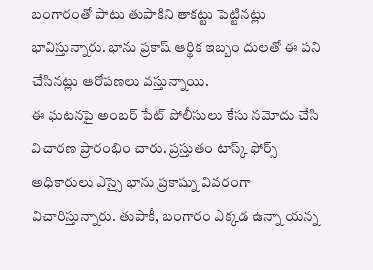బంగారంతో పాటు తుపాకిని తాకట్టు పెట్టినట్లు భావిస్తున్నారు. భాను ప్రకాష్ ఆర్థిక ఇబ్బం దులతో ఈ పని చేసినట్లు ఆరోపణలు వస్తున్నాయి.
ఈ ఘటనపై అంబర్ పేట్ పోలీసులు కేసు నమోదు చేసి విచారణ ప్రారంభిం చారు. ప్రస్తుతం టాస్క్ ఫోర్స్ అధికారులు ఎస్సై భాను ప్రకాష్ను వివరంగా విచారిస్తున్నారు. తుపాకీ, బంగారం ఎక్కడ ఉన్నా యన్న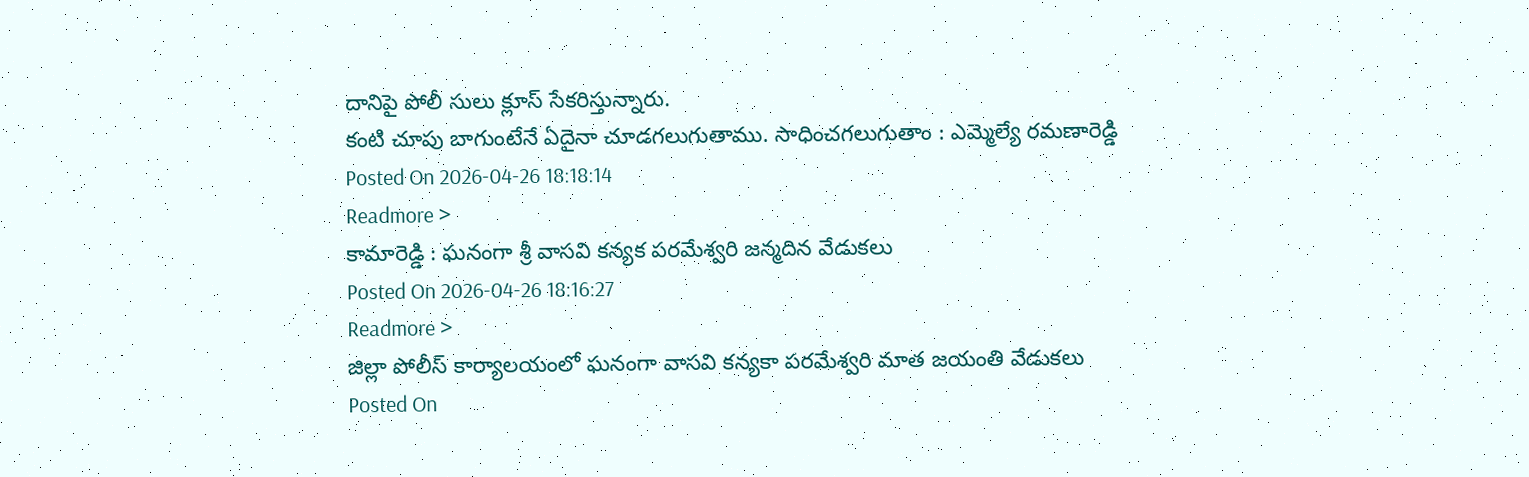దానిపై పోలీ సులు క్లూస్ సేకరిస్తున్నారు.
కంటి చూపు బాగుంటేనే ఏదైనా చూడగలుగుతాము. సాధించగలుగుతాం : ఎమ్మెల్యే రమణారెడ్డి
Posted On 2026-04-26 18:18:14
Readmore >
కామారెడ్డి : ఘనంగా శ్రీ వాసవి కన్యక పరమేశ్వరి జన్మదిన వేడుకలు
Posted On 2026-04-26 18:16:27
Readmore >
జిల్లా పోలీస్ కార్యాలయంలో ఘనంగా వాసవి కన్యకా పరమేశ్వరి మాత జయంతి వేడుకలు
Posted On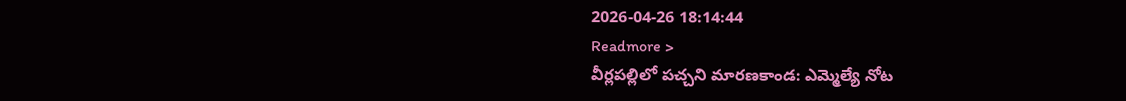2026-04-26 18:14:44
Readmore >
వీర్లపల్లిలో పచ్చని మారణకాండ: ఎమ్మెల్యే నోట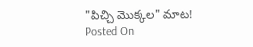"పిచ్చి మొక్కల" మాట!
Posted On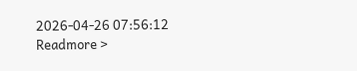2026-04-26 07:56:12
Readmore >